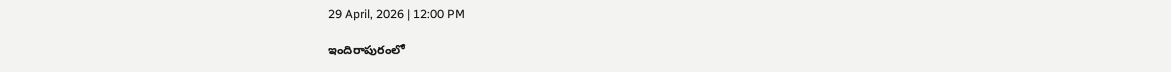29 April, 2026 | 12:00 PM

ఇందిరాపురంలో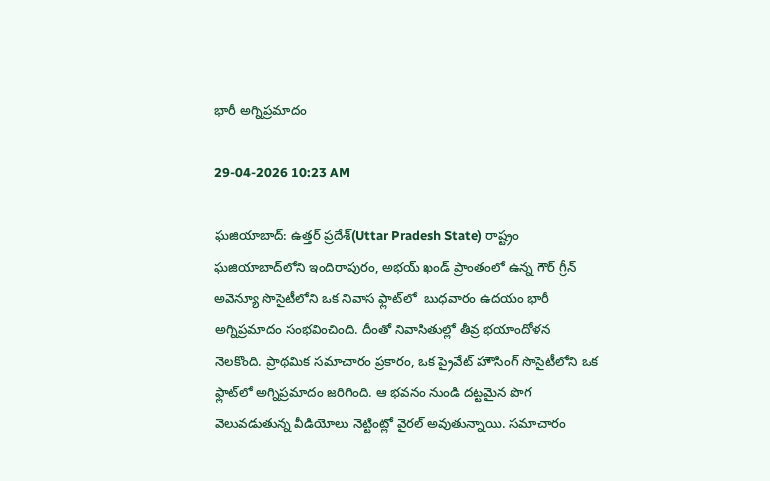భారీ అగ్నిప్రమాదం

29-04-2026 10:23 AM

ఘజియాబాద్‌: ఉత్తర్ ప్రదేశ్(Uttar Pradesh State) రాష్ట్రం ఘజియాబాద్‌లోని ఇందిరాపురం, అభయ్ ఖండ్ ప్రాంతంలో ఉన్న గౌర్ గ్రీన్ అవెన్యూ సొసైటీలోని ఒక నివాస ఫ్లాట్‌లో  బుధవారం ఉదయం భారీ అగ్నిప్రమాదం సంభవించింది. దీంతో నివాసితుల్లో తీవ్ర భయాందోళన నెలకొంది. ప్రాథమిక సమాచారం ప్రకారం, ఒక ప్రైవేట్ హౌసింగ్ సొసైటీలోని ఒక ఫ్లాట్‌లో అగ్నిప్రమాదం జరిగింది. ఆ భవనం నుండి దట్టమైన పొగ వెలువడుతున్న వీడియోలు నెట్టింట్లో వైరల్ అవుతున్నాయి. సమాచారం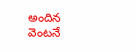అందిన వెంటనే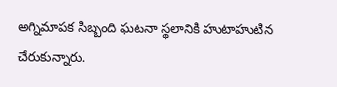అగ్నిమాపక సిబ్బంది ఘటనా స్థలానికి హుటాహుటిన చేరుకున్నారు.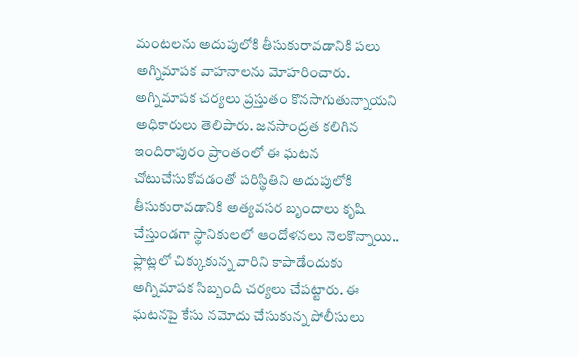మంటలను అదుపులోకి తీసుకురావడానికి పలు అగ్నిమాపక వాహనాలను మోహరించారు. అగ్నిమాపక చర్యలు ప్రస్తుతం కొనసాగుతున్నాయని అధికారులు తెలిపారు. జనసాంద్రత కలిగిన ఇందిరాపురం ప్రాంతంలో ఈ ఘటన చోటుచేసుకోవడంతో పరిస్థితిని అదుపులోకి తీసుకురావడానికి అత్యవసర బృందాలు కృషి చేస్తుండగా స్థానికులలో ఆందోళనలు నెలకొన్నాయి.. ఫ్లాట్లలో చిక్కుకున్న వారిని కాపాడేందుకు అగ్నిమాపక సిబ్బంది చర్యలు చేపట్టారు. ఈ ఘటనపై కేసు నమోదు చేసుకున్న పోలీసులు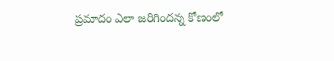ప్రమాదం ఎలా జరిగిందన్న కోణంలో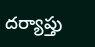దర్యాప్తు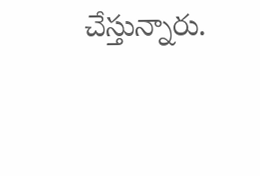చేస్తున్నారు.